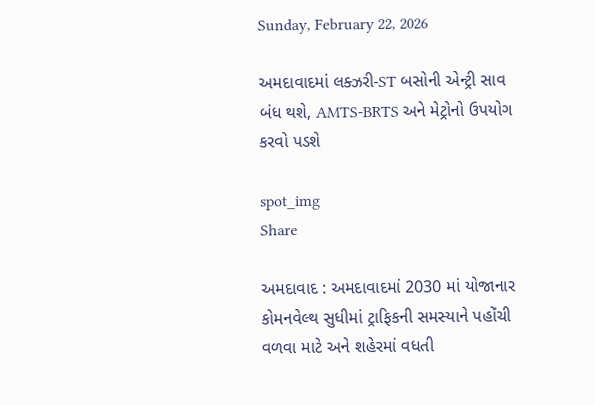Sunday, February 22, 2026

અમદાવાદમાં લક્ઝરી-ST બસોની એન્ટ્રી સાવ બંધ થશે, AMTS-BRTS અને મેટ્રોનો ઉપયોગ કરવો પડશે

spot_img
Share

અમદાવાદ : અમદાવાદમાં 2030 માં યોજાનાર કોમનવેલ્થ સુધીમાં ટ્રાફિકની સમસ્યાને પહોંચી વળવા માટે અને શહેરમાં વધતી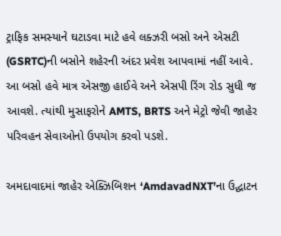ટ્રાફિક સમસ્યાને ઘટાડવા માટે હવે લક્ઝરી બસો અને એસટી (GSRTC)ની બસોને શહેરની અંદર પ્રવેશ આપવામાં નહીં આવે. આ બસો હવે માત્ર એસજી હાઈવે અને એસપી રિંગ રોડ સુધી જ આવશે. ત્યાંથી મુસાફરોને AMTS, BRTS અને મેટ્રો જેવી જાહેર પરિવહન સેવાઓનો ઉપયોગ કરવો પડશે.

અમદાવાદમાં જાહેર એક્ઝિબિશન ‘AmdavadNXT’ના ઉદ્ઘાટન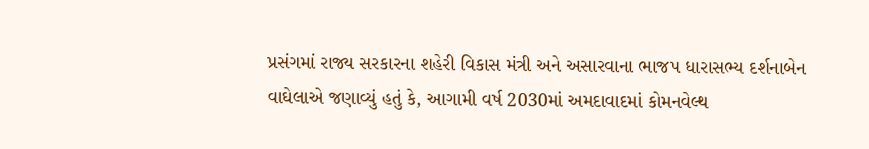પ્રસંગમાં રાજ્ય સરકારના શહેરી વિકાસ મંત્રી અને અસારવાના ભાજપ ધારાસભ્ય દર્શનાબેન વાઘેલાએ જણાવ્યું હતું કે, આગામી વર્ષ 2030માં અમદાવાદમાં કોમનવેલ્થ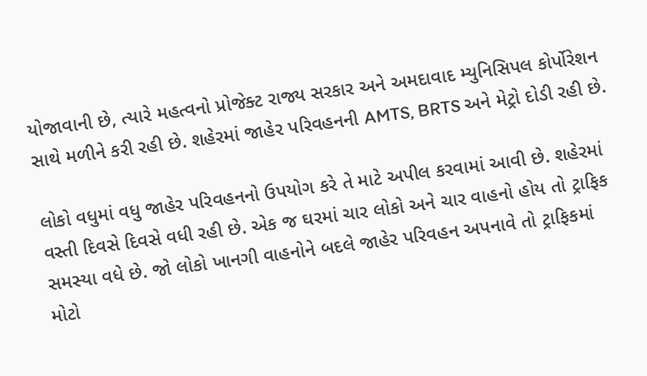યોજાવાની છે, ત્યારે મહત્વનો પ્રોજેક્ટ રાજ્ય સરકાર અને અમદાવાદ મ્યુનિસિપલ કોર્પોરેશન સાથે મળીને કરી રહી છે. શહેરમાં જાહેર પરિવહનની AMTS, BRTS અને મેટ્રો દોડી રહી છે.

લોકો વધુમાં વધુ જાહેર પરિવહનનો ઉપયોગ કરે તે માટે અપીલ કરવામાં આવી છે. શહેરમાં વસ્તી દિવસે દિવસે વધી રહી છે. એક જ ઘરમાં ચાર લોકો અને ચાર વાહનો હોય તો ટ્રાફિક સમસ્યા વધે છે. જો લોકો ખાનગી વાહનોને બદલે જાહેર પરિવહન અપનાવે તો ટ્રાફિકમાં મોટો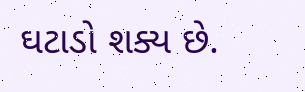ઘટાડો શક્ય છે.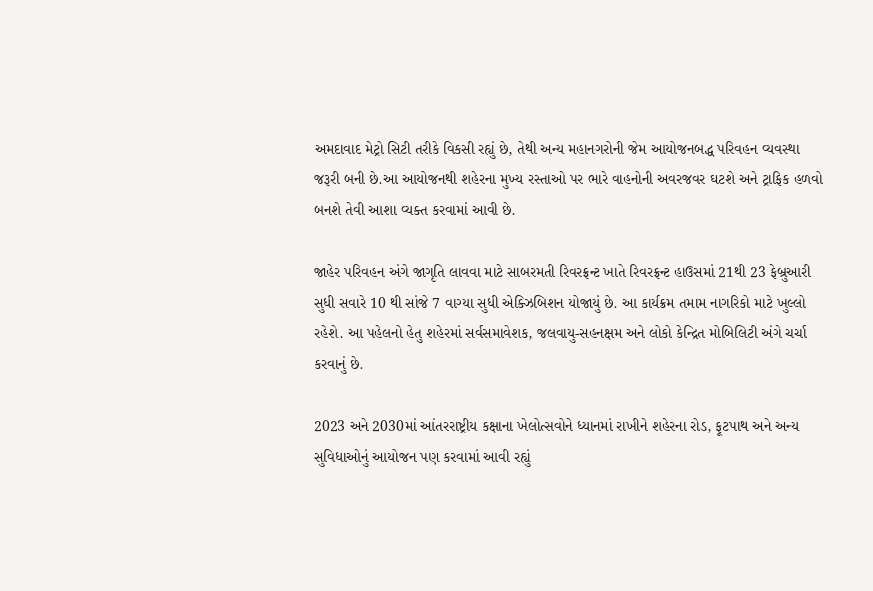અમદાવાદ મેટ્રો સિટી તરીકે વિકસી રહ્યું છે, તેથી અન્ય મહાનગરોની જેમ આયોજનબદ્ધ પરિવહન વ્યવસ્થા જરૂરી બની છે.આ આયોજનથી શહેરના મુખ્ય રસ્તાઓ પર ભારે વાહનોની અવરજવર ઘટશે અને ટ્રાફિક હળવો બનશે તેવી આશા વ્યક્ત કરવામાં આવી છે.

જાહેર પરિવહન અંગે જાગૃતિ લાવવા માટે સાબરમતી રિવરફ્રન્ટ ખાતે રિવરફ્રન્ટ હાઉસમાં 21થી 23 ફેબ્રુઆરી સુધી સવારે 10 થી સાંજે 7 વાગ્યા સુધી એક્ઝિબિશન યોજાયું છે. આ કાર્યક્રમ તમામ નાગરિકો માટે ખુલ્લો રહેશે. આ પહેલનો હેતુ શહેરમાં સર્વસમાવેશક, જલવાયુ-સહનક્ષમ અને લોકો કેન્દ્રિત મોબિલિટી અંગે ચર્ચા કરવાનું છે.

2023 અને 2030માં આંતરરાષ્ટ્રીય કક્ષાના ખેલોત્સવોને ધ્યાનમાં રાખીને શહેરના રોડ, ફૂટપાથ અને અન્ય સુવિધાઓનું આયોજન પણ કરવામાં આવી રહ્યું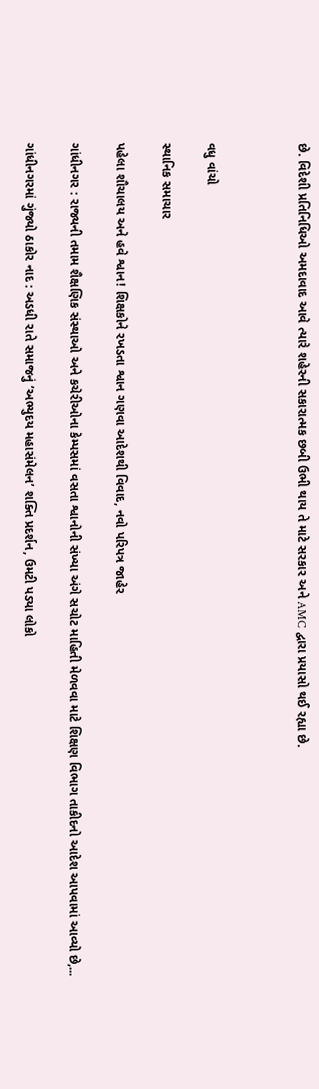છે. વિદેશી પ્રતિનિધિઓ અમદાવાદ આવે ત્યારે શહેરની સકારાત્મક છબી ઉભી થાય તે માટે સરકાર અને AMC દ્વારા પ્રયાસો થઈ રહ્યા છે.



વધુ વાંચો

સ્થાનિક સમાચાર

પહેલા શૌચાલય અને હવે શ્વાન! શિક્ષકોને રખડતા શ્વાન ગણવા આદેશથી વિવાદ, નવો પરિપત્ર જાહેર

ગાંધીનગર : રાજ્યની તમામ શૈક્ષણિક સંસ્થાઓ અને કચેરીઓના કેમ્પસમાં વસતા શ્વાનોની સંખ્યા અંગે સચોટ માહિતી મેળવવા માટે શિક્ષણ વિભાગ તાકીદનો આદેશ આપવામાં આવ્યો છે,...

ગાંધીનગરમાં ગુંજ્યો ઠાકોર નાદ : અડધી રાતે સમાજનું ‘અભ્યુદય મહાસંમેલન’ શક્તિ પ્રદર્શન, ઉમટી પડ્યા લોકો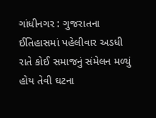ગાંધીનગર : ગુજરાતના ઈતિહાસમાં પહેલીવાર અડધી રાતે કોઈ સમાજનું સંમેલન મળ્યું હોય તેવી ઘટના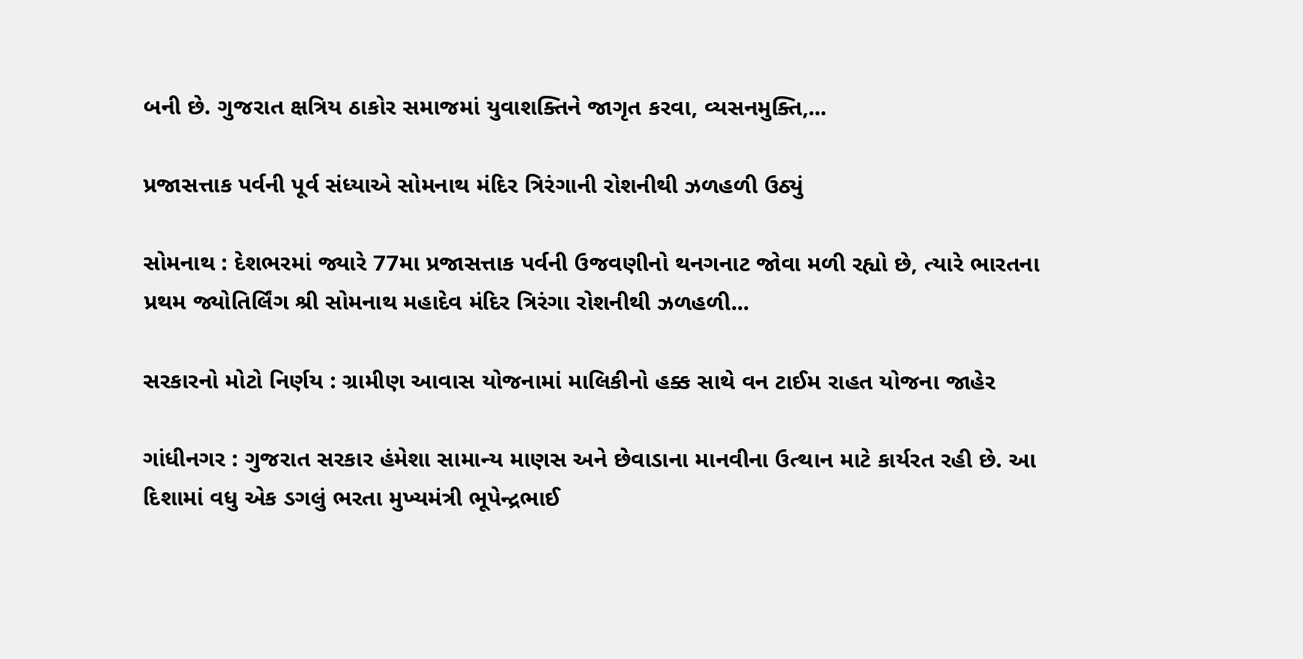બની છે. ગુજરાત ક્ષત્રિય ઠાકોર સમાજમાં યુવાશક્તિને જાગૃત કરવા, વ્યસનમુક્તિ,...

પ્રજાસત્તાક પર્વની પૂર્વ સંધ્યાએ સોમનાથ મંદિર ત્રિરંગાની રોશનીથી ઝળહળી ઉઠ્યું

સોમનાથ : દેશભરમાં જ્યારે 77મા પ્રજાસત્તાક પર્વની ઉજવણીનો થનગનાટ જોવા મળી રહ્યો છે, ત્યારે ભારતના પ્રથમ જ્યોતિર્લિંગ શ્રી સોમનાથ મહાદેવ મંદિર ત્રિરંગા રોશનીથી ઝળહળી...

સરકારનો મોટો નિર્ણય : ગ્રામીણ આવાસ યોજનામાં માલિકીનો હક્ક સાથે વન ટાઈમ રાહત યોજના જાહેર

ગાંધીનગર : ગુજરાત સરકાર હંમેશા સામાન્ય માણસ અને છેવાડાના માનવીના ઉત્થાન માટે કાર્યરત રહી છે. આ દિશામાં વધુ એક ડગલું ભરતા મુખ્યમંત્રી ભૂપેન્દ્રભાઈ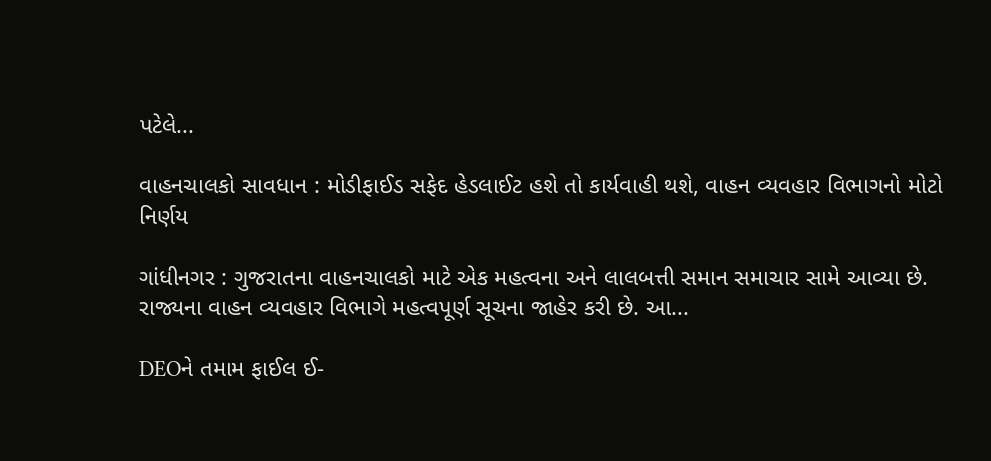પટેલે...

વાહનચાલકો સાવધાન : મોડીફાઈડ સફેદ હેડલાઈટ હશે તો કાર્યવાહી થશે, વાહન વ્યવહાર વિભાગનો મોટો નિર્ણય

ગાંધીનગર : ગુજરાતના વાહનચાલકો માટે એક મહત્વના અને લાલબત્તી સમાન સમાચાર સામે આવ્યા છે. રાજ્યના વાહન વ્યવહાર વિભાગે મહત્વપૂર્ણ સૂચના જાહેર કરી છે. આ...

DEOને તમામ ફાઈલ ઈ-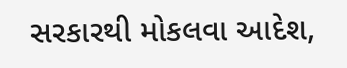સરકારથી મોકલવા આદેશ,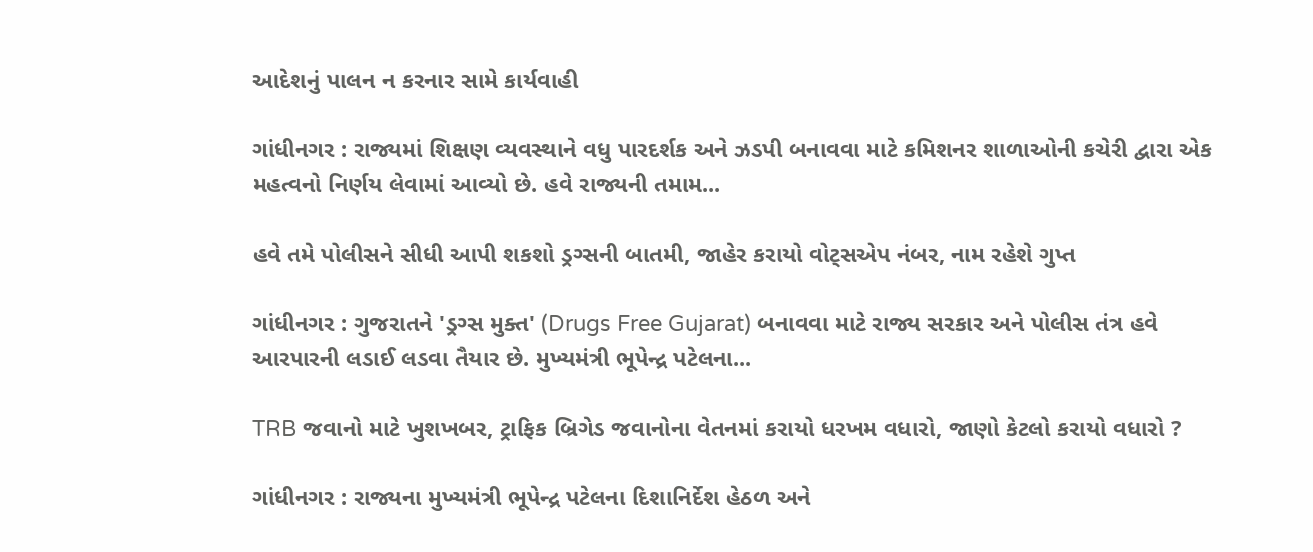આદેશનું પાલન ન કરનાર સામે કાર્યવાહી

ગાંધીનગર : રાજ્યમાં શિક્ષણ વ્યવસ્થાને વધુ પારદર્શક અને ઝડપી બનાવવા માટે કમિશનર શાળાઓની કચેરી દ્વારા એક મહત્વનો નિર્ણય લેવામાં આવ્યો છે. હવે રાજ્યની તમામ...

હવે તમે પોલીસને સીધી આપી શકશો ડ્રગ્સની બાતમી, જાહેર કરાયો વોટ્સએપ નંબર, નામ રહેશે ગુપ્ત

ગાંધીનગર : ગુજરાતને 'ડ્રગ્સ મુક્ત' (Drugs Free Gujarat) બનાવવા માટે રાજ્ય સરકાર અને પોલીસ તંત્ર હવે આરપારની લડાઈ લડવા તૈયાર છે. મુખ્યમંત્રી ભૂપેન્દ્ર પટેલના...

TRB જવાનો માટે ખુશખબર, ટ્રાફિક બ્રિગેડ જવાનોના વેતનમાં કરાયો ધરખમ વધારો, જાણો કેટલો કરાયો વધારો ?

ગાંધીનગર : રાજ્યના મુખ્યમંત્રી ભૂપેન્દ્ર પટેલના દિશાનિર્દેશ હેઠળ અને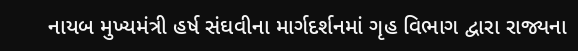નાયબ મુખ્યમંત્રી હર્ષ સંઘવીના માર્ગદર્શનમાં ગૃહ વિભાગ દ્વારા રાજ્યના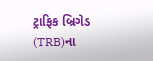ટ્રાફિક બ્રિગેડ (TRB)ના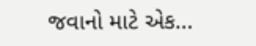જવાનો માટે એક...